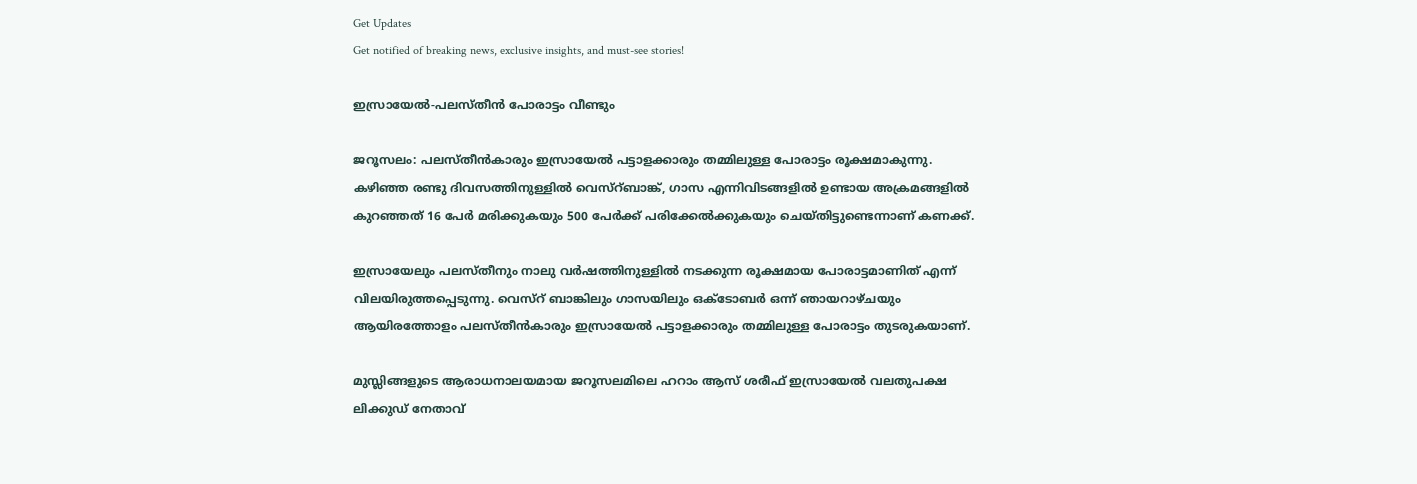Get Updates
Get notified of breaking news, exclusive insights, and must-see stories!

ഇസ്രായേല്‍-പലസ്തീന്‍ പോരാട്ടം വീണ്ടും

ജറൂസലം: പലസ്തീന്‍കാരും ഇസ്രായേല്‍ പട്ടാളക്കാരും തമ്മിലുള്ള പോരാട്ടം രൂക്ഷമാകുന്നു. കഴിഞ്ഞ രണ്ടു ദിവസത്തിനുള്ളില്‍ വെസ്റ്ബാങ്ക്, ഗാസ എന്നിവിടങ്ങളില്‍ ഉണ്ടായ അക്രമങ്ങളില്‍ കുറഞ്ഞത് 16 പേര്‍ മരിക്കുകയും 500 പേര്‍ക്ക് പരിക്കേല്‍ക്കുകയും ചെയ്തിട്ടുണ്ടെന്നാണ് കണക്ക്.

ഇസ്രായേലും പലസ്തീനും നാലു വര്‍ഷത്തിനുള്ളില്‍ നടക്കുന്ന രൂക്ഷമായ പോരാട്ടമാണിത് എന്ന് വിലയിരുത്തപ്പെടുന്നു. വെസ്റ് ബാങ്കിലും ഗാസയിലും ഒക്ടോബര്‍ ഒന്ന് ഞായറാഴ്ചയും ആയിരത്തോളം പലസ്തീന്‍കാരും ഇസ്രായേല്‍ പട്ടാളക്കാരും തമ്മിലുള്ള പോരാട്ടം തുടരുകയാണ്.

മുസ്ലിങ്ങളുടെ ആരാധനാലയമായ ജറൂസലമിലെ ഹറാം ആസ് ശരീഫ് ഇസ്രായേല്‍ വലതുപക്ഷ ലിക്കുഡ് നേതാവ്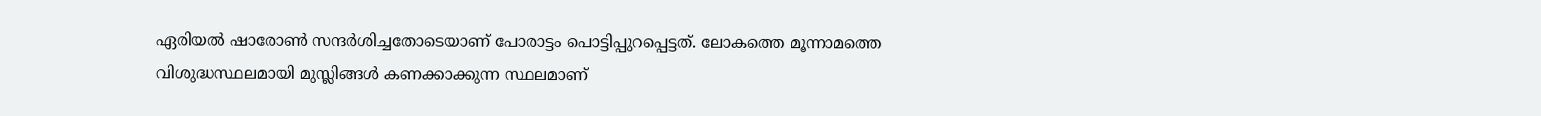ഏരിയല്‍ ഷാരോണ്‍ സന്ദര്‍ശിച്ചതോടെയാണ് പോരാട്ടം പൊട്ടിപ്പുറപ്പെട്ടത്. ലോകത്തെ മൂന്നാമത്തെ വിശുദ്ധസ്ഥലമായി മുസ്ലിങ്ങള്‍ കണക്കാക്കുന്ന സ്ഥലമാണ്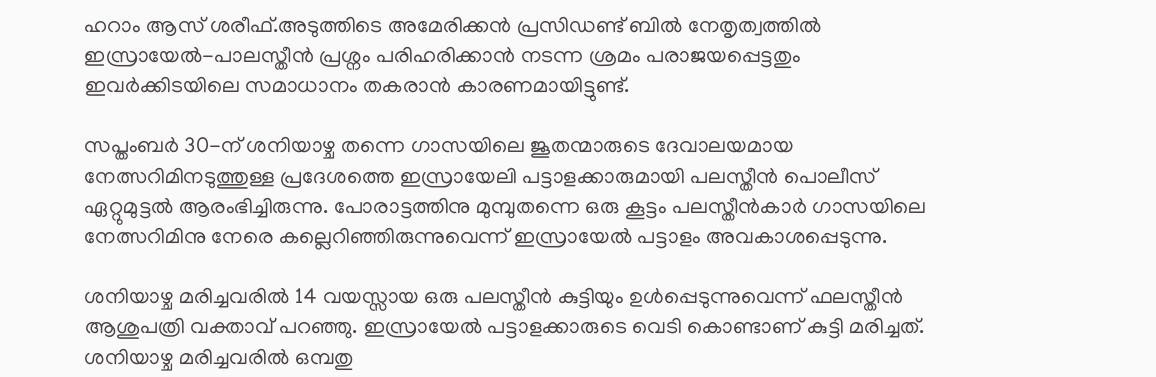ഹറാം ആസ് ശരീഫ്.അടുത്തിടെ അമേരിക്കന്‍ പ്രസിഡണ്ട് ബില്‍ നേതൃത്വത്തില്‍ ഇസ്രായേല്‍-പാലസ്തീന്‍ പ്രശ്നം പരിഹരിക്കാന്‍ നടന്ന ശ്രമം പരാജയപ്പെട്ടതും ഇവര്‍ക്കിടയിലെ സമാധാനം തകരാന്‍ കാരണമായിട്ടുണ്ട്.

സപ്തംബര്‍ 30-ന് ശനിയാഴ്ച തന്നെ ഗാസയിലെ ജൂതന്മാരുടെ ദേവാലയമായ നേത്സറിമിനടുത്തുള്ള പ്രദേശത്തെ ഇസ്രായേലി പട്ടാളക്കാരുമായി പലസ്തീന്‍ പൊലീസ് ഏറ്റുമുട്ടല്‍ ആരംഭിച്ചിരുന്നു. പോരാട്ടത്തിനു മുമ്പുതന്നെ ഒരു കൂട്ടം പലസ്തീന്‍കാര്‍ ഗാസയിലെ നേത്സറിമിനു നേരെ കല്ലെറിഞ്ഞിരുന്നുവെന്ന് ഇസ്രായേല്‍ പട്ടാളം അവകാശപ്പെടുന്നു.

ശനിയാഴ്ച മരിച്ചവരില്‍ 14 വയസ്സായ ഒരു പലസ്തീന്‍ കുട്ടിയും ഉള്‍പ്പെടുന്നുവെന്ന് ഫലസ്തീന്‍ ആശുപത്രി വക്താവ് പറഞ്ഞു. ഇസ്രായേല്‍ പട്ടാളക്കാരുടെ വെടി കൊണ്ടാണ് കുട്ടി മരിച്ചത്. ശനിയാഴ്ച മരിച്ചവരില്‍ ഒമ്പതു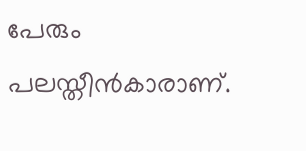പേരും പലസ്തീന്‍കാരാണ്.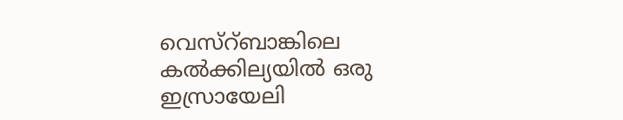വെസ്റ്ബാങ്കിലെ കല്‍ക്കില്യയില്‍ ഒരു ഇസ്രായേലി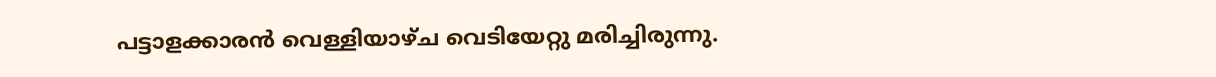പട്ടാളക്കാരന്‍ വെള്ളിയാഴ്ച വെടിയേറ്റു മരിച്ചിരുന്നു.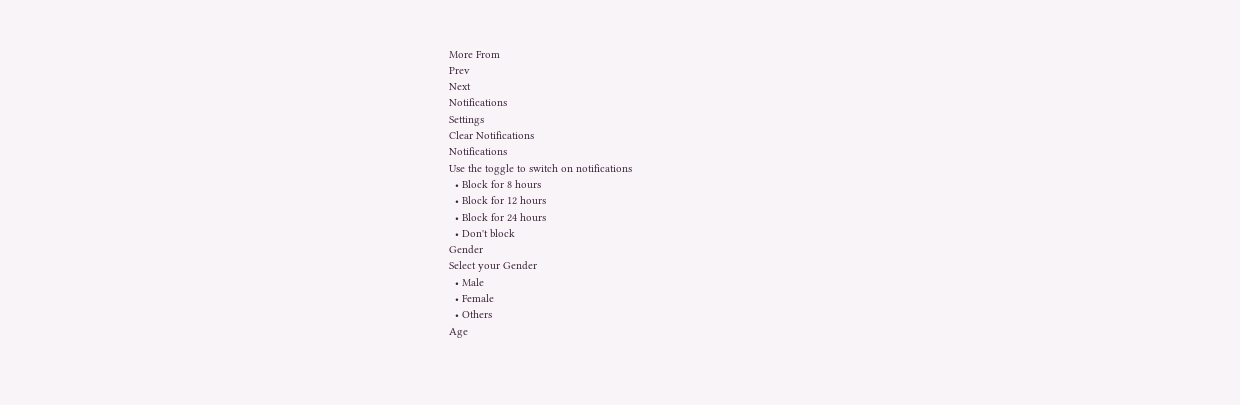More From
Prev
Next
Notifications
Settings
Clear Notifications
Notifications
Use the toggle to switch on notifications
  • Block for 8 hours
  • Block for 12 hours
  • Block for 24 hours
  • Don't block
Gender
Select your Gender
  • Male
  • Female
  • Others
Age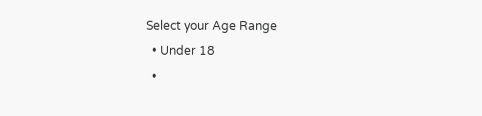Select your Age Range
  • Under 18
  •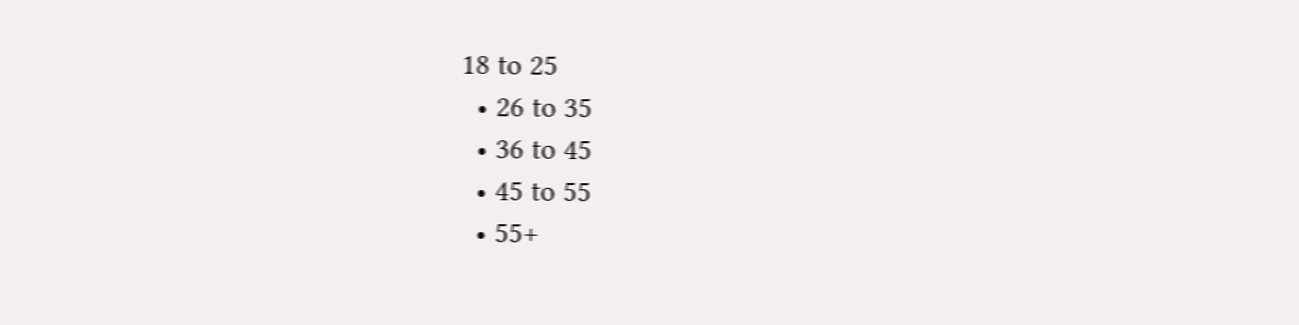18 to 25
  • 26 to 35
  • 36 to 45
  • 45 to 55
  • 55+